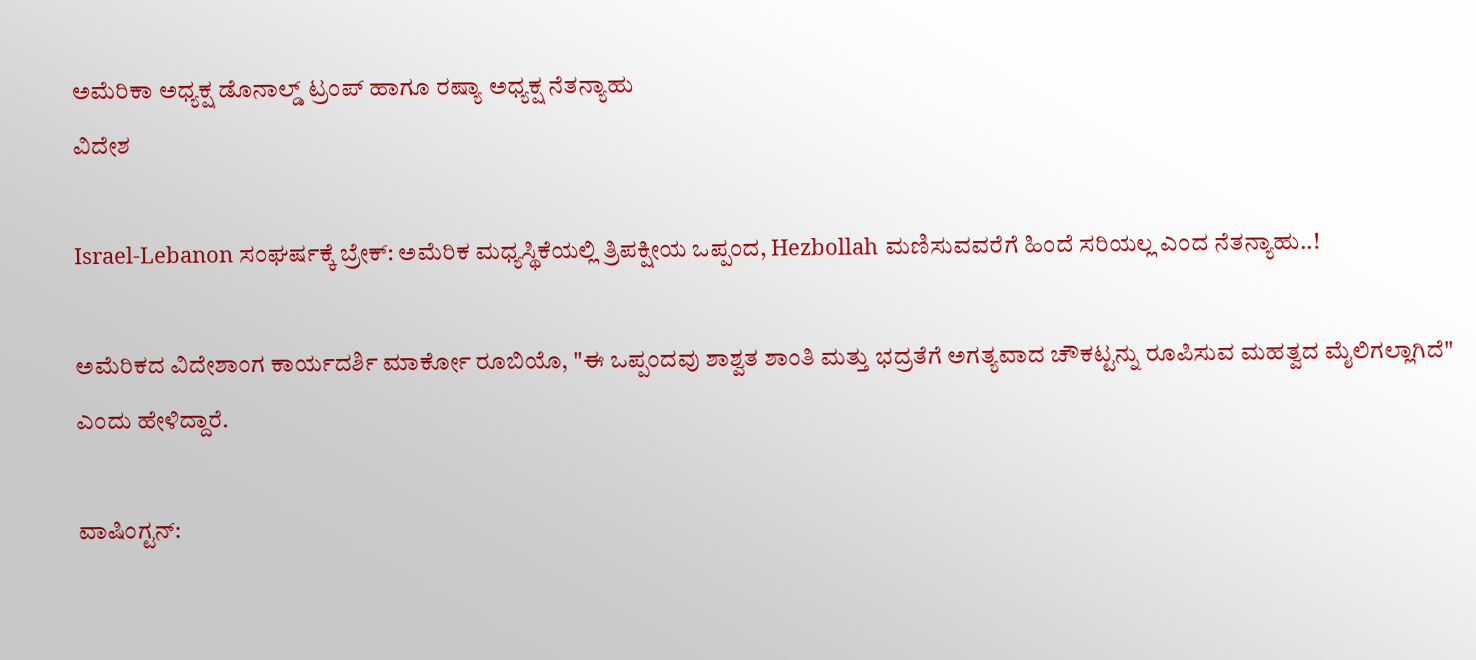ಅಮೆರಿಕಾ ಅಧ್ಯಕ್ಷ ಡೊನಾಲ್ಡ್ ಟ್ರಂಪ್ ಹಾಗೂ ರಷ್ಯಾ ಅಧ್ಯಕ್ಷ ನೆತನ್ಯಾಹು
ವಿದೇಶ

Israel-Lebanon ಸಂಘರ್ಷಕ್ಕೆ ಬ್ರೇಕ್: ಅಮೆರಿಕ ಮಧ್ಯಸ್ಥಿಕೆಯಲ್ಲಿ ತ್ರಿಪಕ್ಷೀಯ ಒಪ್ಪಂದ, Hezbollah ಮಣಿಸುವವರೆಗೆ ಹಿಂದೆ ಸರಿಯಲ್ಲ ಎಂದ ನೆತನ್ಯಾಹು..!

ಅಮೆರಿಕದ ವಿದೇಶಾಂಗ ಕಾರ್ಯದರ್ಶಿ ಮಾರ್ಕೋ ರೂಬಿಯೊ, "ಈ ಒಪ್ಪಂದವು ಶಾಶ್ವತ ಶಾಂತಿ ಮತ್ತು ಭದ್ರತೆಗೆ ಅಗತ್ಯವಾದ ಚೌಕಟ್ಟನ್ನು ರೂಪಿಸುವ ಮಹತ್ವದ ಮೈಲಿಗಲ್ಲಾಗಿದೆ" ಎಂದು ಹೇಳಿದ್ದಾರೆ.

ವಾಷಿಂಗ್ಟನ್: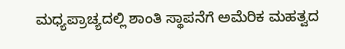ಮಧ್ಯಪ್ರಾಚ್ಯದಲ್ಲಿ ಶಾಂತಿ ಸ್ಥಾಪನೆಗೆ ಅಮೆರಿಕ ಮಹತ್ವದ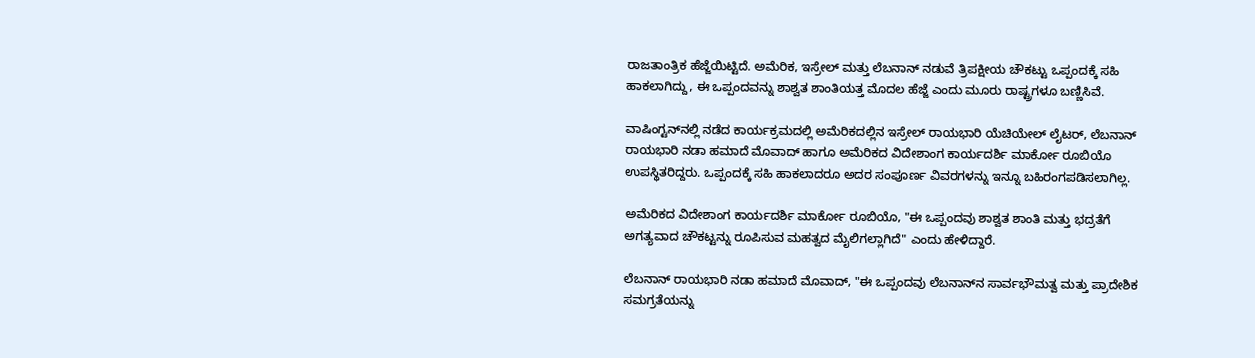ರಾಜತಾಂತ್ರಿಕ ಹೆಜ್ಜೆಯಿಟ್ಟಿದೆ. ಅಮೆರಿಕ, ಇಸ್ರೇಲ್ ಮತ್ತು ಲೆಬನಾನ್ ನಡುವೆ ತ್ರಿಪಕ್ಷೀಯ ಚೌಕಟ್ಟು ಒಪ್ಪಂದಕ್ಕೆ ಸಹಿ ಹಾಕಲಾಗಿದ್ದು, ಈ ಒಪ್ಪಂದವನ್ನು ಶಾಶ್ವತ ಶಾಂತಿಯತ್ತ ಮೊದಲ ಹೆಜ್ಜೆ ಎಂದು ಮೂರು ರಾಷ್ಟ್ರಗಳೂ ಬಣ್ಣಿಸಿವೆ.

ವಾಷಿಂಗ್ಟನ್‌ನಲ್ಲಿ ನಡೆದ ಕಾರ್ಯಕ್ರಮದಲ್ಲಿ ಅಮೆರಿಕದಲ್ಲಿನ ಇಸ್ರೇಲ್ ರಾಯಭಾರಿ ಯೆಚಿಯೇಲ್ ಲೈಟರ್, ಲೆಬನಾನ್ ರಾಯಭಾರಿ ನಡಾ ಹಮಾದೆ ಮೊವಾದ್ ಹಾಗೂ ಅಮೆರಿಕದ ವಿದೇಶಾಂಗ ಕಾರ್ಯದರ್ಶಿ ಮಾರ್ಕೋ ರೂಬಿಯೊ ಉಪಸ್ಥಿತರಿದ್ದರು. ಒಪ್ಪಂದಕ್ಕೆ ಸಹಿ ಹಾಕಲಾದರೂ ಅದರ ಸಂಪೂರ್ಣ ವಿವರಗಳನ್ನು ಇನ್ನೂ ಬಹಿರಂಗಪಡಿಸಲಾಗಿಲ್ಲ.

ಅಮೆರಿಕದ ವಿದೇಶಾಂಗ ಕಾರ್ಯದರ್ಶಿ ಮಾರ್ಕೋ ರೂಬಿಯೊ, "ಈ ಒಪ್ಪಂದವು ಶಾಶ್ವತ ಶಾಂತಿ ಮತ್ತು ಭದ್ರತೆಗೆ ಅಗತ್ಯವಾದ ಚೌಕಟ್ಟನ್ನು ರೂಪಿಸುವ ಮಹತ್ವದ ಮೈಲಿಗಲ್ಲಾಗಿದೆ" ಎಂದು ಹೇಳಿದ್ದಾರೆ.

ಲೆಬನಾನ್ ರಾಯಭಾರಿ ನಡಾ ಹಮಾದೆ ಮೊವಾದ್, "ಈ ಒಪ್ಪಂದವು ಲೆಬನಾನ್‌ನ ಸಾರ್ವಭೌಮತ್ವ ಮತ್ತು ಪ್ರಾದೇಶಿಕ ಸಮಗ್ರತೆಯನ್ನು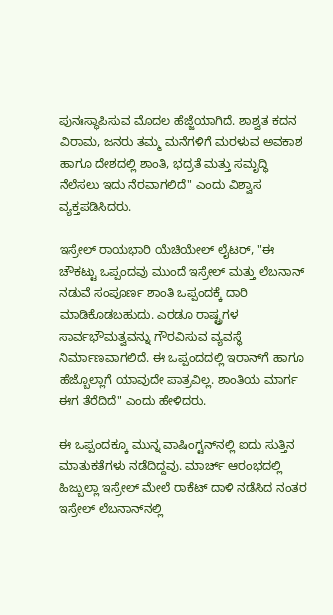ಪುನಃಸ್ಥಾಪಿಸುವ ಮೊದಲ ಹೆಜ್ಜೆಯಾಗಿದೆ. ಶಾಶ್ವತ ಕದನ ವಿರಾಮ, ಜನರು ತಮ್ಮ ಮನೆಗಳಿಗೆ ಮರಳುವ ಅವಕಾಶ ಹಾಗೂ ದೇಶದಲ್ಲಿ ಶಾಂತಿ, ಭದ್ರತೆ ಮತ್ತು ಸಮೃದ್ಧಿ ನೆಲೆಸಲು ಇದು ನೆರವಾಗಲಿದೆ" ಎಂದು ವಿಶ್ವಾಸ ವ್ಯಕ್ತಪಡಿಸಿದರು.

ಇಸ್ರೇಲ್ ರಾಯಭಾರಿ ಯೆಚಿಯೇಲ್ ಲೈಟರ್, "ಈ ಚೌಕಟ್ಟು ಒಪ್ಪಂದವು ಮುಂದೆ ಇಸ್ರೇಲ್ ಮತ್ತು ಲೆಬನಾನ್ ನಡುವೆ ಸಂಪೂರ್ಣ ಶಾಂತಿ ಒಪ್ಪಂದಕ್ಕೆ ದಾರಿ ಮಾಡಿಕೊಡಬಹುದು. ಎರಡೂ ರಾಷ್ಟ್ರಗಳ ಸಾರ್ವಭೌಮತ್ವವನ್ನು ಗೌರವಿಸುವ ವ್ಯವಸ್ಥೆ ನಿರ್ಮಾಣವಾಗಲಿದೆ. ಈ ಒಪ್ಪಂದದಲ್ಲಿ ಇರಾನ್‌ಗೆ ಹಾಗೂ ಹೆಜ್ಬೊಲ್ಲಾಗೆ ಯಾವುದೇ ಪಾತ್ರವಿಲ್ಲ. ಶಾಂತಿಯ ಮಾರ್ಗ ಈಗ ತೆರೆದಿದೆ" ಎಂದು ಹೇಳಿದರು.

ಈ ಒಪ್ಪಂದಕ್ಕೂ ಮುನ್ನ ವಾಷಿಂಗ್ಟನ್‌ನಲ್ಲಿ ಐದು ಸುತ್ತಿನ ಮಾತುಕತೆಗಳು ನಡೆದಿದ್ದವು. ಮಾರ್ಚ್ ಆರಂಭದಲ್ಲಿ ಹಿಜ್ಬುಲ್ಲಾ ಇಸ್ರೇಲ್ ಮೇಲೆ ರಾಕೆಟ್ ದಾಳಿ ನಡೆಸಿದ ನಂತರ ಇಸ್ರೇಲ್ ಲೆಬನಾನ್‌ನಲ್ಲಿ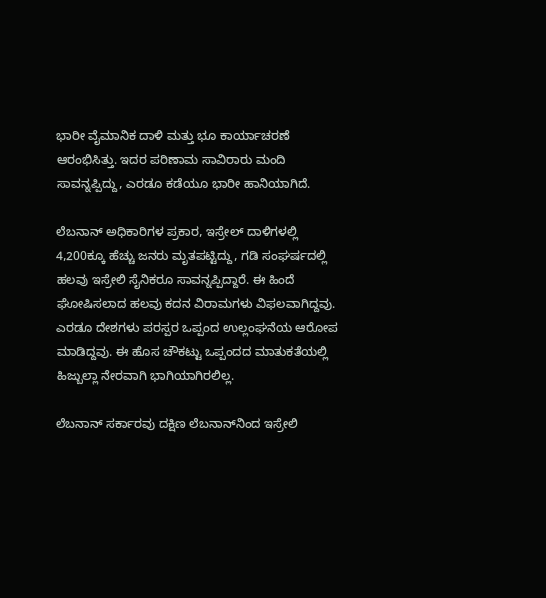ಭಾರೀ ವೈಮಾನಿಕ ದಾಳಿ ಮತ್ತು ಭೂ ಕಾರ್ಯಾಚರಣೆ ಆರಂಭಿಸಿತ್ತು. ಇದರ ಪರಿಣಾಮ ಸಾವಿರಾರು ಮಂದಿ ಸಾವನ್ನಪ್ಪಿದ್ದು, ಎರಡೂ ಕಡೆಯೂ ಭಾರೀ ಹಾನಿಯಾಗಿದೆ.

ಲೆಬನಾನ್ ಅಧಿಕಾರಿಗಳ ಪ್ರಕಾರ, ಇಸ್ರೇಲ್ ದಾಳಿಗಳಲ್ಲಿ 4,200ಕ್ಕೂ ಹೆಚ್ಚು ಜನರು ಮೃತಪಟ್ಟಿದ್ದು, ಗಡಿ ಸಂಘರ್ಷದಲ್ಲಿ ಹಲವು ಇಸ್ರೇಲಿ ಸೈನಿಕರೂ ಸಾವನ್ನಪ್ಪಿದ್ದಾರೆ. ಈ ಹಿಂದೆ ಘೋಷಿಸಲಾದ ಹಲವು ಕದನ ವಿರಾಮಗಳು ವಿಫಲವಾಗಿದ್ದವು. ಎರಡೂ ದೇಶಗಳು ಪರಸ್ಪರ ಒಪ್ಪಂದ ಉಲ್ಲಂಘನೆಯ ಆರೋಪ ಮಾಡಿದ್ದವು. ಈ ಹೊಸ ಚೌಕಟ್ಟು ಒಪ್ಪಂದದ ಮಾತುಕತೆಯಲ್ಲಿ ಹಿಜ್ಬುಲ್ಲಾ ನೇರವಾಗಿ ಭಾಗಿಯಾಗಿರಲಿಲ್ಲ.

ಲೆಬನಾನ್ ಸರ್ಕಾರವು ದಕ್ಷಿಣ ಲೆಬನಾನ್‌ನಿಂದ ಇಸ್ರೇಲಿ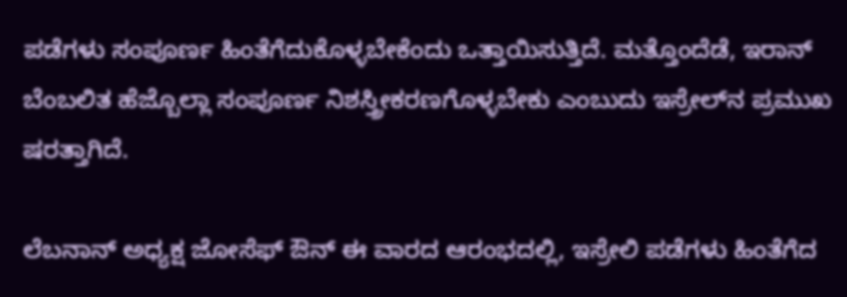ಪಡೆಗಳು ಸಂಪೂರ್ಣ ಹಿಂತೆಗೆದುಕೊಳ್ಳಬೇಕೆಂದು ಒತ್ತಾಯಿಸುತ್ತಿದೆ. ಮತ್ತೊಂದೆಡೆ, ಇರಾನ್ ಬೆಂಬಲಿತ ಹೆಜ್ಬೊಲ್ಲಾ ಸಂಪೂರ್ಣ ನಿಶಸ್ತ್ರೀಕರಣಗೊಳ್ಳಬೇಕು ಎಂಬುದು ಇಸ್ರೇಲ್‌ನ ಪ್ರಮುಖ ಷರತ್ತಾಗಿದೆ.

ಲೆಬನಾನ್ ಅಧ್ಯಕ್ಷ ಜೋಸೆಫ್ ಔನ್ ಈ ವಾರದ ಆರಂಭದಲ್ಲಿ, ಇಸ್ರೇಲಿ ಪಡೆಗಳು ಹಿಂತೆಗೆದ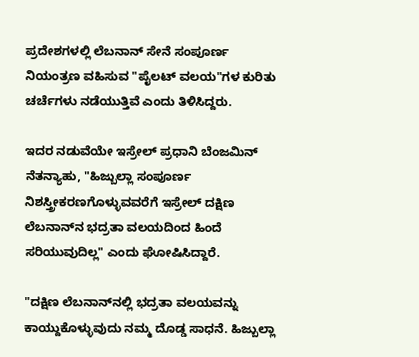ಪ್ರದೇಶಗಳಲ್ಲಿ ಲೆಬನಾನ್ ಸೇನೆ ಸಂಪೂರ್ಣ ನಿಯಂತ್ರಣ ವಹಿಸುವ "ಪೈಲಟ್ ವಲಯ"ಗಳ ಕುರಿತು ಚರ್ಚೆಗಳು ನಡೆಯುತ್ತಿವೆ ಎಂದು ತಿಳಿಸಿದ್ದರು.

ಇದರ ನಡುವೆಯೇ ಇಸ್ರೇಲ್ ಪ್ರಧಾನಿ ಬೆಂಜಮಿನ್ ನೆತನ್ಯಾಹು, "ಹಿಜ್ಬುಲ್ಲಾ ಸಂಪೂರ್ಣ ನಿಶಸ್ತ್ರೀಕರಣಗೊಳ್ಳುವವರೆಗೆ ಇಸ್ರೇಲ್ ದಕ್ಷಿಣ ಲೆಬನಾನ್‌ನ ಭದ್ರತಾ ವಲಯದಿಂದ ಹಿಂದೆ ಸರಿಯುವುದಿಲ್ಲ" ಎಂದು ಘೋಷಿಸಿದ್ದಾರೆ.

"ದಕ್ಷಿಣ ಲೆಬನಾನ್‌ನಲ್ಲಿ ಭದ್ರತಾ ವಲಯವನ್ನು ಕಾಯ್ದುಕೊಳ್ಳುವುದು ನಮ್ಮ ದೊಡ್ಡ ಸಾಧನೆ. ಹಿಜ್ಬುಲ್ಲಾ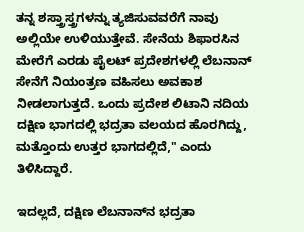ತನ್ನ ಶಸ್ತ್ರಾಸ್ತ್ರಗಳನ್ನು ತ್ಯಜಿಸುವವರೆಗೆ ನಾವು ಅಲ್ಲಿಯೇ ಉಳಿಯುತ್ತೇವೆ. ಸೇನೆಯ ಶಿಫಾರಸಿನ ಮೇರೆಗೆ ಎರಡು ಪೈಲಟ್ ಪ್ರದೇಶಗಳಲ್ಲಿ ಲೆಬನಾನ್ ಸೇನೆಗೆ ನಿಯಂತ್ರಣ ವಹಿಸಲು ಅವಕಾಶ ನೀಡಲಾಗುತ್ತದೆ. ಒಂದು ಪ್ರದೇಶ ಲಿಟಾನಿ ನದಿಯ ದಕ್ಷಿಣ ಭಾಗದಲ್ಲಿ ಭದ್ರತಾ ವಲಯದ ಹೊರಗಿದ್ದು, ಮತ್ತೊಂದು ಉತ್ತರ ಭಾಗದಲ್ಲಿದೆ," ಎಂದು ತಿಳಿಸಿದ್ದಾರೆ.

ಇದಲ್ಲದೆ, ದಕ್ಷಿಣ ಲೆಬನಾನ್‌ನ ಭದ್ರತಾ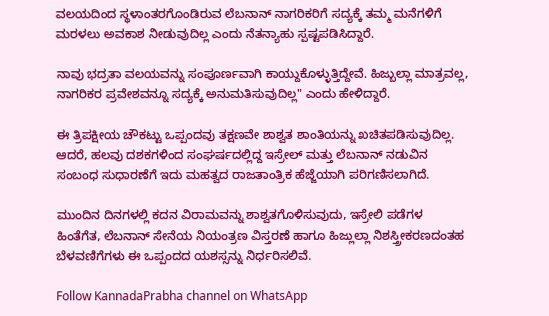ವಲಯದಿಂದ ಸ್ಥಳಾಂತರಗೊಂಡಿರುವ ಲೆಬನಾನ್ ನಾಗರಿಕರಿಗೆ ಸದ್ಯಕ್ಕೆ ತಮ್ಮ ಮನೆಗಳಿಗೆ ಮರಳಲು ಅವಕಾಶ ನೀಡುವುದಿಲ್ಲ ಎಂದು ನೆತನ್ಯಾಹು ಸ್ಪಷ್ಟಪಡಿಸಿದ್ದಾರೆ.

ನಾವು ಭದ್ರತಾ ವಲಯವನ್ನು ಸಂಪೂರ್ಣವಾಗಿ ಕಾಯ್ದುಕೊಳ್ಳುತ್ತಿದ್ದೇವೆ. ಹಿಜ್ಬುಲ್ಲಾ ಮಾತ್ರವಲ್ಲ, ನಾಗರಿಕರ ಪ್ರವೇಶವನ್ನೂ ಸದ್ಯಕ್ಕೆ ಅನುಮತಿಸುವುದಿಲ್ಲ" ಎಂದು ಹೇಳಿದ್ದಾರೆ.

ಈ ತ್ರಿಪಕ್ಷೀಯ ಚೌಕಟ್ಟು ಒಪ್ಪಂದವು ತಕ್ಷಣವೇ ಶಾಶ್ವತ ಶಾಂತಿಯನ್ನು ಖಚಿತಪಡಿಸುವುದಿಲ್ಲ. ಆದರೆ, ಹಲವು ದಶಕಗಳಿಂದ ಸಂಘರ್ಷದಲ್ಲಿದ್ದ ಇಸ್ರೇಲ್ ಮತ್ತು ಲೆಬನಾನ್ ನಡುವಿನ ಸಂಬಂಧ ಸುಧಾರಣೆಗೆ ಇದು ಮಹತ್ವದ ರಾಜತಾಂತ್ರಿಕ ಹೆಜ್ಜೆಯಾಗಿ ಪರಿಗಣಿಸಲಾಗಿದೆ.

ಮುಂದಿನ ದಿನಗಳಲ್ಲಿ ಕದನ ವಿರಾಮವನ್ನು ಶಾಶ್ವತಗೊಳಿಸುವುದು, ಇಸ್ರೇಲಿ ಪಡೆಗಳ ಹಿಂತೆಗೆತ, ಲೆಬನಾನ್ ಸೇನೆಯ ನಿಯಂತ್ರಣ ವಿಸ್ತರಣೆ ಹಾಗೂ ಹಿಜ್ಲುಲ್ಲಾ ನಿಶಸ್ತ್ರೀಕರಣದಂತಹ ಬೆಳವಣಿಗೆಗಳು ಈ ಒಪ್ಪಂದದ ಯಶಸ್ಸನ್ನು ನಿರ್ಧರಿಸಲಿವೆ.

Follow KannadaPrabha channel on WhatsApp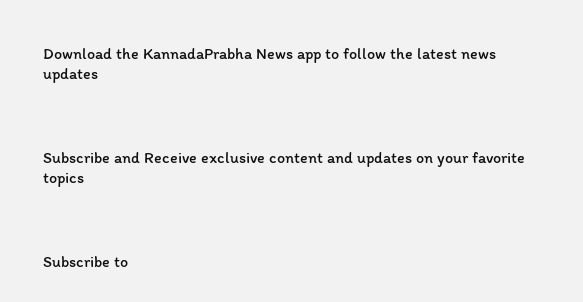Download the KannadaPrabha News app to follow the latest news updates



Subscribe and Receive exclusive content and updates on your favorite topics



Subscribe to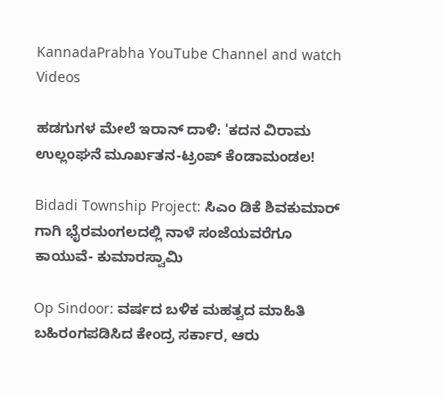KannadaPrabha YouTube Channel and watch Videos

ಹಡಗುಗಳ ಮೇಲೆ ಇರಾನ್ ದಾಳಿ: 'ಕದನ ವಿರಾಮ ಉಲ್ಲಂಘನೆ ಮೂರ್ಖತನ-ಟ್ರಂಪ್ ಕೆಂಡಾಮಂಡಲ!

Bidadi Township Project: ಸಿಎಂ ಡಿಕೆ ಶಿವಕುಮಾರ್ ಗಾಗಿ ಭೈರಮಂಗಲದಲ್ಲಿ ನಾಳೆ ಸಂಜೆಯವರೆಗೂ ಕಾಯುವೆ- ಕುಮಾರಸ್ವಾಮಿ

Op Sindoor: ವರ್ಷದ ಬಳಿಕ ಮಹತ್ವದ ಮಾಹಿತಿ ಬಹಿರಂಗಪಡಿಸಿದ ಕೇಂದ್ರ ಸರ್ಕಾರ, ಆರು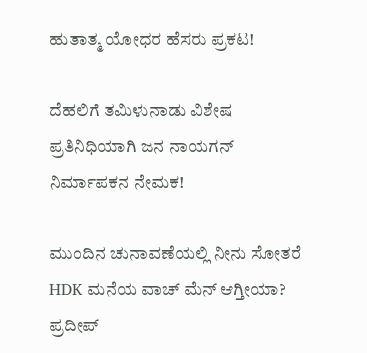ಹುತಾತ್ಮ ಯೋಧರ ಹೆಸರು ಪ್ರಕಟ!

ದೆಹಲಿಗೆ ತಮಿಳುನಾಡು ವಿಶೇಷ ಪ್ರತಿನಿಧಿಯಾಗಿ ಜನ ನಾಯಗನ್ ನಿರ್ಮಾಪಕನ ನೇಮಕ!

ಮುಂದಿನ ಚುನಾವಣೆಯಲ್ಲಿ ನೀನು ಸೋತರೆ HDK ಮನೆಯ ವಾಚ್ ಮೆನ್ ಆಗ್ತೀಯಾ? ಪ್ರದೀಪ್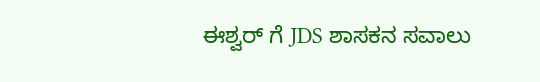ಈಶ್ವರ್ ಗೆ JDS ಶಾಸಕನ ಸವಾಲು